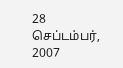28 செப்டம்பர், 2007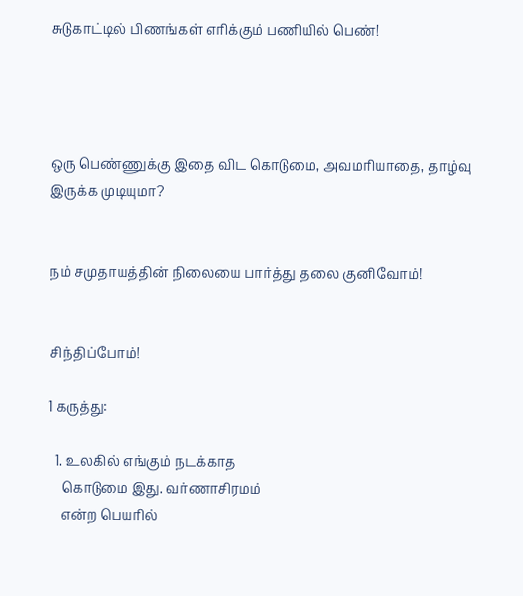சுடுகாட்டில் பிணங்கள் எரிக்கும் பணியில் பெண்!




ஒரு பெண்ணுக்கு இதை விட கொடுமை, அவமரியாதை, தாழ்வு இருக்க முடியுமா?


நம் சமுதாயத்தின் நிலையை பார்த்து தலை குனிவோம்!


சிந்திப்போம்!

1 கருத்து:

  1. உலகில் எங்கும் நடக்காத
    கொடுமை இது. வர்ணாசிரமம்
    என்ற பெயரில்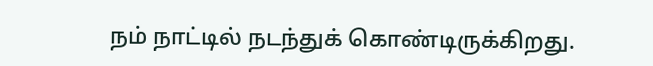நம் நாட்டில் நடந்துக் கொண்டிருக்கிறது.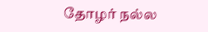தோழர் நல்ல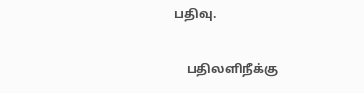பதிவு.

    பதிலளிநீக்கு